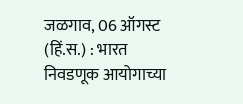जळगाव, 06 ऑगस्ट (हिं.स.) : भारत निवडणूक आयोगाच्या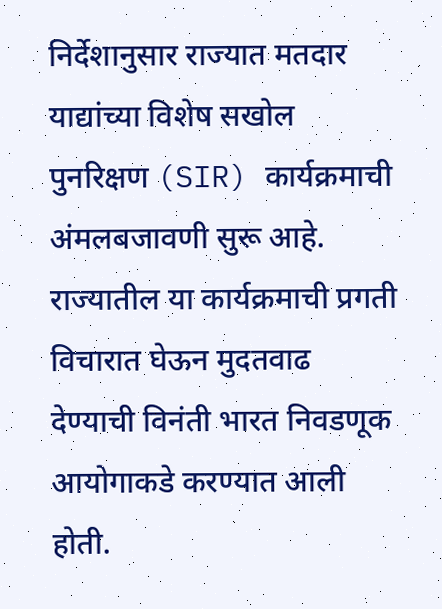निर्देशानुसार राज्यात मतदार याद्यांच्या विशेष सखोल पुनरिक्षण (SIR) कार्यक्रमाची अंमलबजावणी सुरू आहे. राज्यातील या कार्यक्रमाची प्रगती विचारात घेऊन मुदतवाढ देण्याची विनंती भारत निवडणूक आयोगाकडे करण्यात आली होती.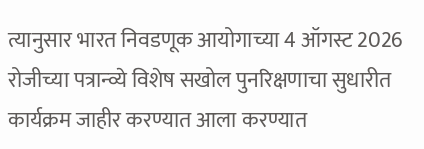त्यानुसार भारत निवडणूक आयोगाच्या 4 ऑगस्ट 2026 रोजीच्या पत्रान्व्ये विशेष सखोल पुनरिक्षणाचा सुधारीत कार्यक्रम जाहीर करण्यात आला करण्यात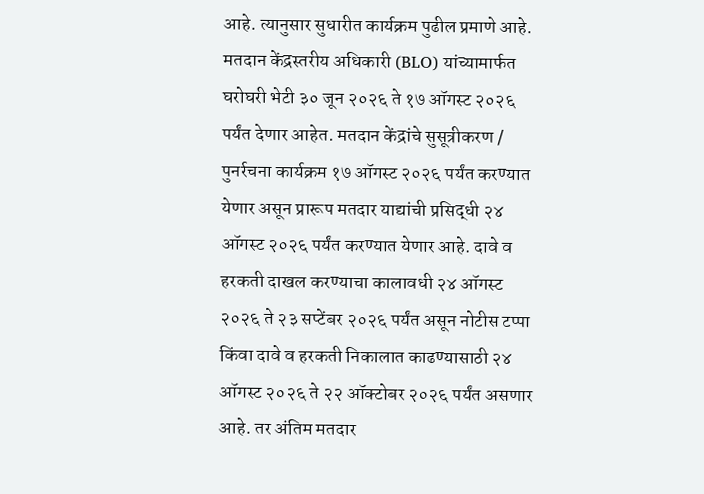आहे. त्यानुसार सुधारीत कार्यक्रम पुढील प्रमाणे आहे. मतदान केंद्रस्तरीय अधिकारी (BLO) यांच्यामार्फत घरोघरी भेटी ३० जून २०२६ ते १७ ऑगस्ट २०२६ पर्यंत देणार आहेत. मतदान केंद्रांचे सुसूत्रीकरण / पुनर्रचना कार्यक्रम १७ ऑगस्ट २०२६ पर्यंत करण्यात येणार असून प्रारूप मतदार याद्यांची प्रसिद्धी २४ ऑगस्ट २०२६ पर्यंत करण्यात येणार आहे. दावे व हरकती दाखल करण्याचा कालावधी २४ ऑगस्ट २०२६ ते २३ सप्टेंबर २०२६ पर्यंत असून नोटीस टप्पा किंवा दावे व हरकती निकालात काढण्यासाठी २४ ऑगस्ट २०२६ ते २२ ऑक्टोबर २०२६ पर्यंत असणार आहे. तर अंतिम मतदार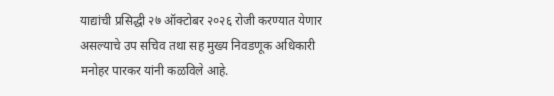याद्यांची प्रसिद्धी २७ ऑक्टोबर २०२६ रोजी करण्यात येणार असल्याचे उप सचिव तथा सह मुख्य निवडणूक अधिकारी मनोहर पारकर यांनी कळविले आहे.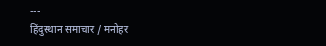---
हिंदुस्थान समाचार / मनोहर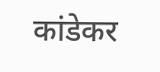कांडेकर